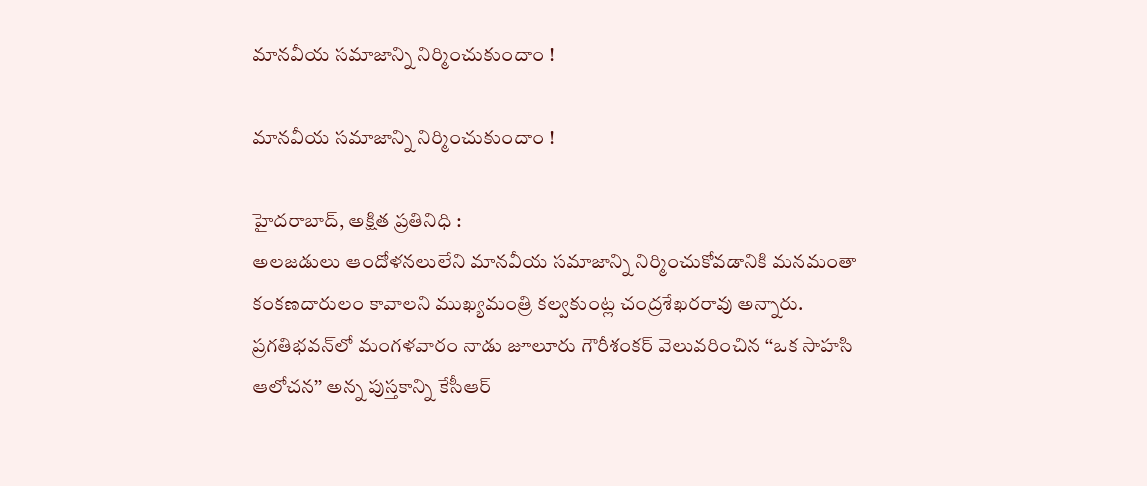మానవీయ సమాజాన్ని నిర్మించుకుందాం !

మానవీయ సమాజాన్ని నిర్మించుకుందాం !

హైదరాబాద్, అక్షిత ప్రతినిధి :
అలజడులు ఆందోళనలులేని మానవీయ సమాజాన్ని నిర్మించుకోవడానికి మనమంతా కంకణదారులం కావాలని ముఖ్యమంత్రి కల్వకుంట్ల చంద్రశేఖరరావు అన్నారు. ప్రగతిభవన్‌లో మంగళవారం నాడు జూలూరు గౌరీశంకర్‌ వెలువరించిన ‘‘ఒక సాహసి ఆలోచన’’ అన్న పుస్తకాన్ని కేసీఆర్‌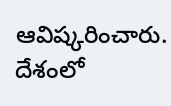ఆవిష్కరించారు. దేశంలో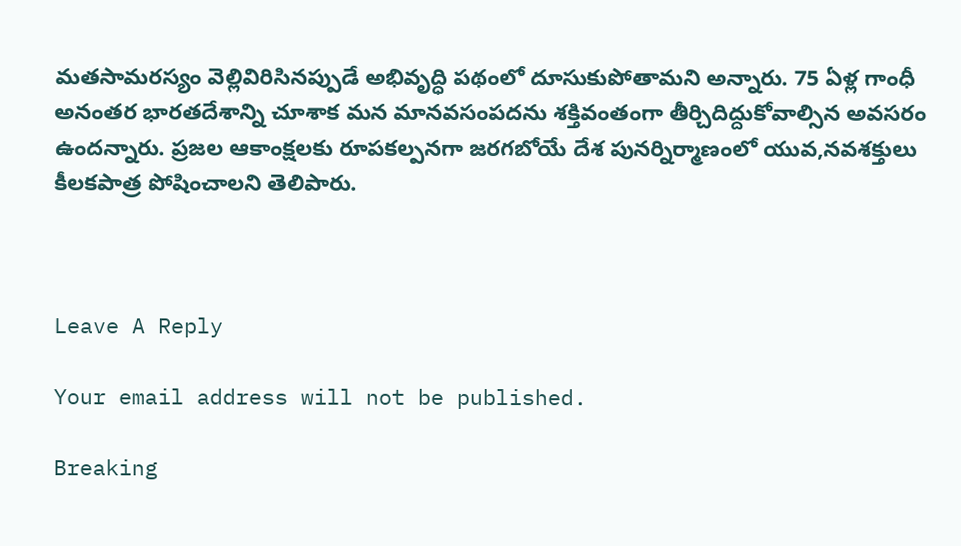మతసామరస్యం వెల్లివిరిసినప్పుడే అభివృద్ధి పథంలో దూసుకుపోతామని అన్నారు. 75 ఏళ్ల గాంధీ అనంతర భారతదేశాన్ని చూశాక మన మానవసంపదను శక్తివంతంగా తీర్చిదిద్దుకోవాల్సిన అవసరం ఉందన్నారు. ప్రజల ఆకాంక్షలకు రూపకల్పనగా జరగబోయే దేశ పునర్నిర్మాణంలో యువ,నవశక్తులు కీలకపాత్ర పోషించాలని తెలిపారు.



Leave A Reply

Your email address will not be published.

Breaking